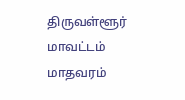திருவள்ளூர் மாவட்டம் மாதவரம்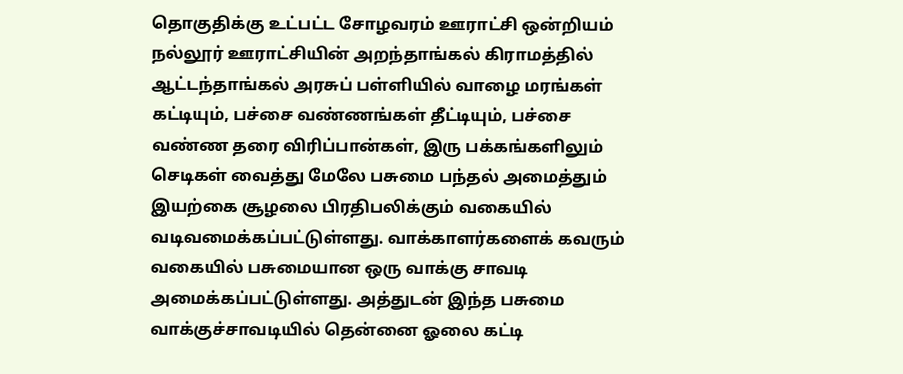தொகுதிக்கு உட்பட்ட சோழவரம் ஊராட்சி ஒன்றியம் நல்லூர் ஊராட்சியின் அறந்தாங்கல் கிராமத்தில் ஆட்டந்தாங்கல் அரசுப் பள்ளியில் வாழை மரங்கள் கட்டியும், பச்சை வண்ணங்கள் தீட்டியும், பச்சை வண்ண தரை விரிப்பான்கள், இரு பக்கங்களிலும் செடிகள் வைத்து மேலே பசுமை பந்தல் அமைத்தும் இயற்கை சூழலை பிரதிபலிக்கும் வகையில் வடிவமைக்கப்பட்டுள்ளது. வாக்காளர்களைக் கவரும் வகையில் பசுமையான ஒரு வாக்கு சாவடி அமைக்கப்பட்டுள்ளது. அத்துடன் இந்த பசுமை வாக்குச்சாவடியில் தென்னை ஓலை கட்டி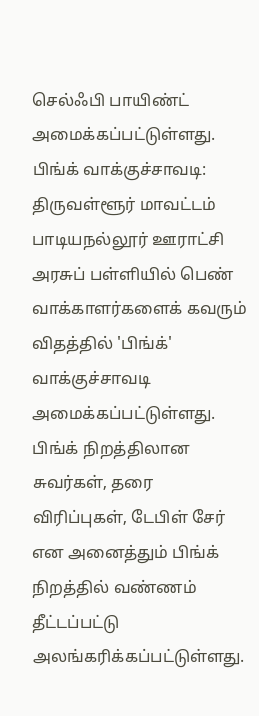செல்ஃபி பாயிண்ட் அமைக்கப்பட்டுள்ளது.
பிங்க் வாக்குச்சாவடி:
திருவள்ளூர் மாவட்டம் பாடியநல்லூர் ஊராட்சி அரசுப் பள்ளியில் பெண் வாக்காளர்களைக் கவரும் விதத்தில் 'பிங்க்' வாக்குச்சாவடி அமைக்கப்பட்டுள்ளது. பிங்க் நிறத்திலான சுவர்கள், தரை விரிப்புகள், டேபிள் சேர் என அனைத்தும் பிங்க் நிறத்தில் வண்ணம் தீட்டப்பட்டு அலங்கரிக்கப்பட்டுள்ளது.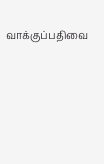வாக்குப்பதிவை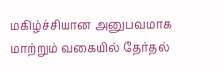மகிழ்ச்சியான அனுபவமாக மாற்றும் வகையில் தேர்தல்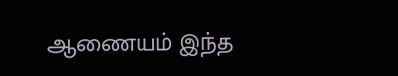ஆணையம் இந்த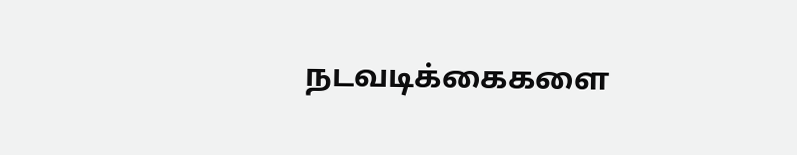நடவடிக்கைகளை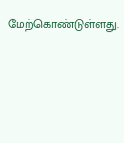மேற்கொண்டுள்ளது.